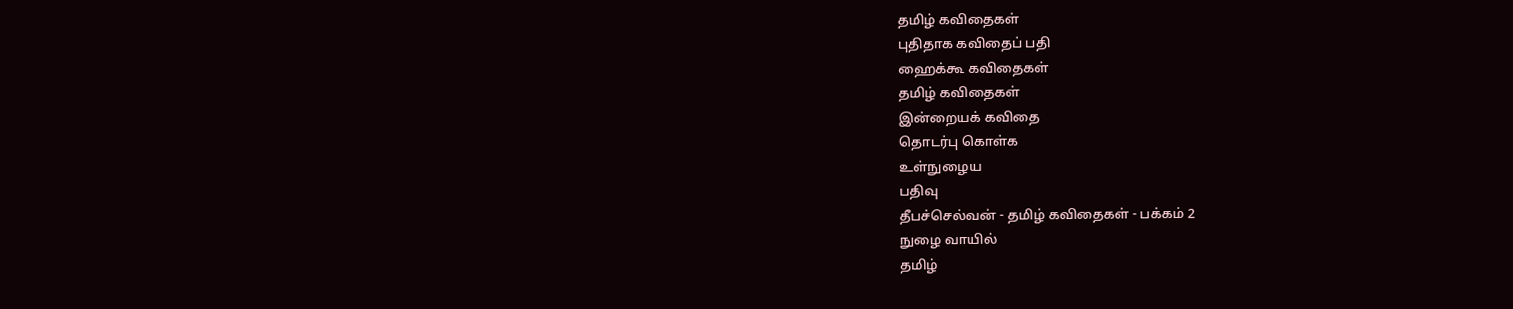தமிழ் கவிதைகள்
புதிதாக கவிதைப் பதி
ஹைக்கூ கவிதைகள்
தமிழ் கவிதைகள்
இன்றையக் கவிதை
தொடர்பு கொள்க
உள்நுழைய
பதிவு
தீபச்செல்வன் - தமிழ் கவிதைகள் - பக்கம் 2
நுழை வாயில்
தமிழ்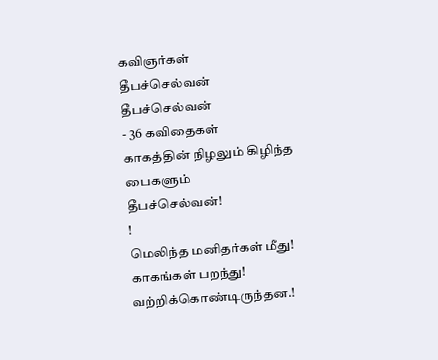கவிஞர்கள்
தீபச்செல்வன்
தீபச்செல்வன்
- 36 கவிதைகள்
காகத்தின் நிழலும் கிழிந்த பைகளும்
தீபச்செல்வன்!
!
மெலிந்த மனிதர்கள் மீது!
காகங்கள் பறந்து!
வற்றிக்கொண்டிருந்தன.!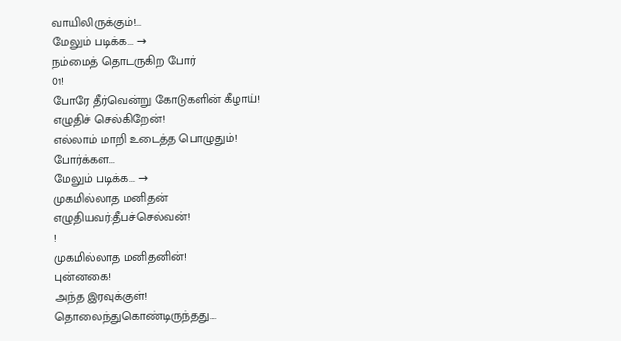வாயிலிருக்கும்!...
மேலும் படிக்க... →
நம்மைத் தொடருகிற போர்
01!
போரே தீர்வென்று கோடுகளின் கீழாய்!
எழுதிச் செல்கிறேன்!
எல்லாம் மாறி உடைத்த பொழுதும்!
போர்க்கள...
மேலும் படிக்க... →
முகமில்லாத மனிதன்
எழுதியவர்:தீபச்செல்வன்!
!
முகமில்லாத மனிதனின்!
புன்னகை!
அந்த இரவுக்குள்!
தொலைந்துகொண்டிருந்தது....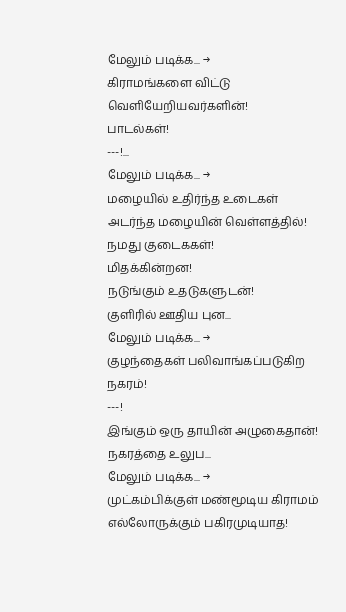மேலும் படிக்க... →
கிராமங்களை விட்டு
வெளியேறியவர்களின்!
பாடல்கள்!
---!...
மேலும் படிக்க... →
மழையில் உதிர்ந்த உடைகள்
அடர்ந்த மழையின் வெள்ளத்தில்!
நமது குடைககள்!
மிதக்கின்றன!
நடுங்கும் உதடுகளுடன்!
குளிரில் ஊதிய புன...
மேலும் படிக்க... →
குழந்தைகள் பலிவாங்கப்படுகிற
நகரம்!
---!
இங்கும் ஒரு தாயின் அழுகைதான்!
நகரத்தை உலுப...
மேலும் படிக்க... →
முட்கம்பிக்குள் மண்மூடிய கிராமம்
எல்லோருக்கும் பகிரமுடியாத!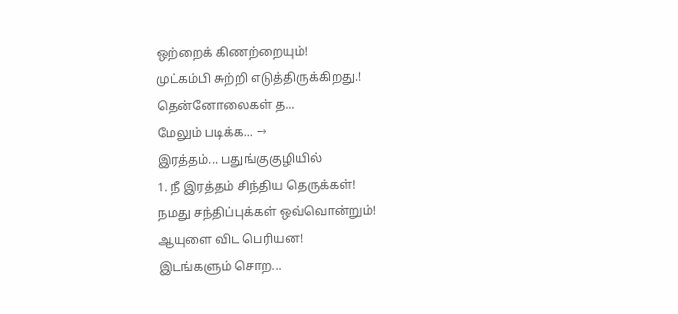ஒற்றைக் கிணற்றையும்!
முட்கம்பி சுற்றி எடுத்திருக்கிறது.!
தென்னோலைகள் த...
மேலும் படிக்க... →
இரத்தம்... பதுங்குகுழியில்
1. நீ இரத்தம் சிந்திய தெருக்கள்!
நமது சந்திப்புக்கள் ஒவ்வொன்றும்!
ஆயுளை விட பெரியன!
இடங்களும் சொற...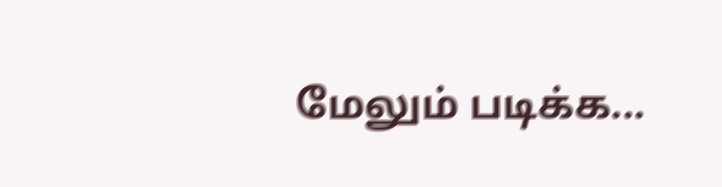மேலும் படிக்க...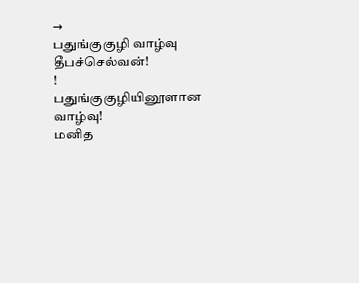→
பதுங்குகுழி வாழ்வு
தீபச்செல்வன்!
!
பதுங்குகுழியினூளான வாழ்வு!
மனித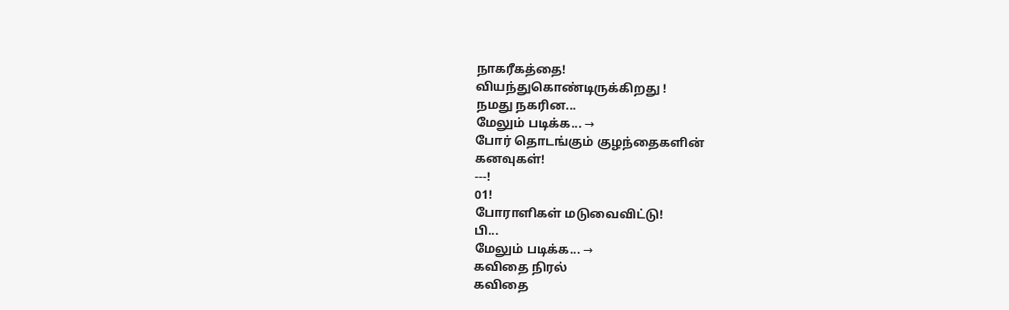நாகரீகத்தை!
வியந்துகொண்டிருக்கிறது !
நமது நகரின...
மேலும் படிக்க... →
போர் தொடங்கும் குழந்தைகளின்
கனவுகள்!
---!
01!
போராளிகள் மடுவைவிட்டு!
பி...
மேலும் படிக்க... →
கவிதை நிரல்
கவிதை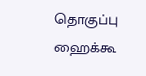தொகுப்பு
ஹைக்கூ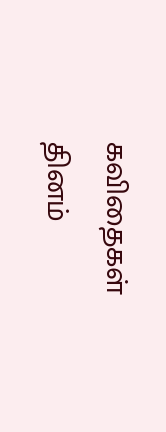கவிதைகள்
தினம்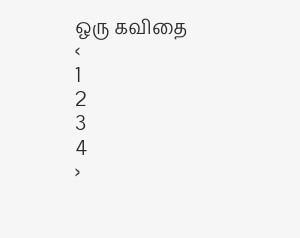ஒரு கவிதை
‹
1
2
3
4
›